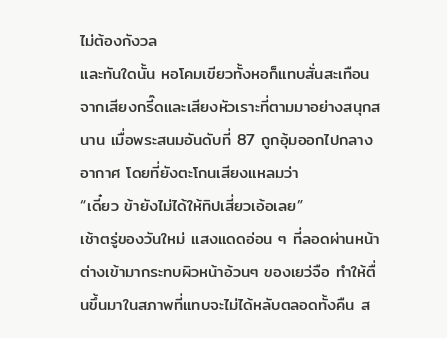ไม่ต้องกังวล
และทันใดนั้น หอโคมเขียวทั้งหอก็แทบสั่นสะเทือนจากเสียงกรี๊ดและเสียงหัวเราะที่ตามมาอย่างสนุกสนาน เมื่อพระสนมอันดับที่ 87 ถูกอุ้มออกไปกลางอากาศ โดยที่ยังตะโกนเสียงแหลมว่า
“เดี๋ยว ข้ายังไม่ได้ให้ทิปเสี่ยวเอ้อเลย”
เช้าตรู่ของวันใหม่ แสงแดดอ่อน ๆ ที่ลอดผ่านหน้าต่างเข้ามากระทบผิวหน้าอ้วนๆ ของเยว่จือ ทำให้ตื่นขึ้นมาในสภาพที่แทบจะไม่ได้หลับตลอดทั้งคืน ส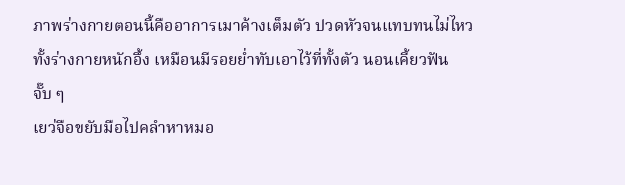ภาพร่างกายตอนนี้คืออาการเมาค้างเต็มตัว ปวดหัวจนแทบทนไม่ไหว ทั้งร่างกายหนักอึ้ง เหมือนมีรอยย่ำทับเอาไว้ที่ทั้งตัว นอนเคี้ยวฟันจั๊บ ๆ
เยว่จือขยับมือไปคลำหาหมอ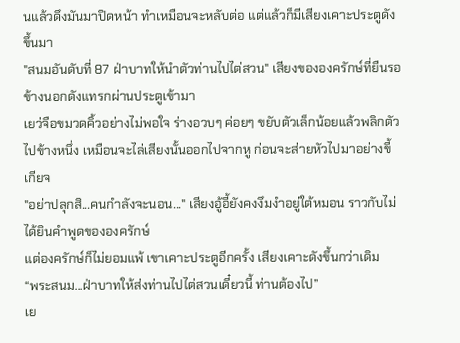นแล้วดึงมันมาปิดหน้า ทำเหมือนจะหลับต่อ แต่แล้วก็มีเสียงเคาะประตูดังขึ้นมา
"สนมอันดับที่ 87 ฝ่าบาทให้นำตัวท่านไปไต่สวน" เสียงขององครักษ์ที่ยืนรอข้างนอกดังแทรกผ่านประตูเข้ามา
เยว่จือขมวดคิ้วอย่างไม่พอใจ ร่างอวบๆ ค่อยๆ ขยับตัวเล็กน้อยแล้วพลิกตัวไปข้างหนึ่ง เหมือนจะไล่เสียงนั้นออกไปจากหู ก่อนจะส่ายหัวไปมาอย่างขี้เกียจ
"อย่าปลุกสิ...คนกำลังจะนอน..." เสียงอู้อี้ยังคงงึมงำอยู่ใต้หมอน ราวกับไม่ได้ยินคำพูดขององครักษ์
แต่องครักษ์ก็ไม่ยอมแพ้ เขาเคาะประตูอีกครั้ง เสียงเคาะดังขึ้นกว่าเดิม
“พระสนม...ฝ่าบาทให้ส่งท่านไปไต่สวนเดี๋ยวนี้ ท่านต้องไป”
เย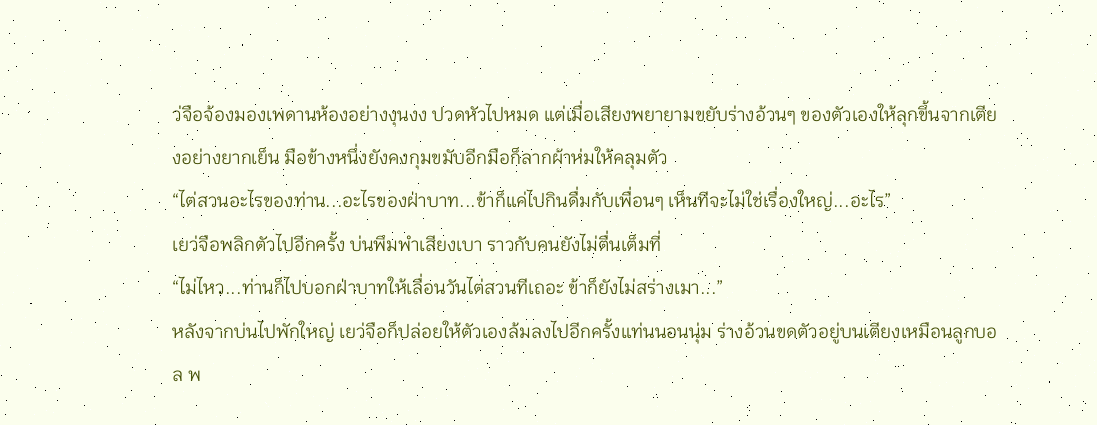ว่จือจ้องมองเพดานห้องอย่างงุนงง ปวดหัวไปหมด แต่เมื่อเสียงพยายามขยับร่างอ้วนๆ ของตัวเองให้ลุกขึ้นจากเตียงอย่างยากเย็น มือข้างหนึ่งยังคงกุมขมับอีกมือก็ลากผ้าห่มให้คลุมตัว
“ไต่สวนอะไรของท่าน...อะไรของฝ่าบาท...ข้าก็แค่ไปกินดื่มกับเพื่อนๆ เห็นทีจะไม่ใช่เรื่องใหญ่...อะไร”
เยว่จือพลิกตัวไปอีกครั้ง บ่นพึมพำเสียงเบา ราวกับคนยังไม่ตื่นเต็มที่
“ไม่ไหว...ท่านก็ไปบอกฝ่าบาทให้เลื่อนวันไต่สวนทีเถอะ ข้าก็ยังไม่สร่างเมา...”
หลังจากบ่นไปพักใหญ่ เยว่จือก็ปล่อยให้ตัวเองล้มลงไปอีกครั้งแท่นนอนนุ่ม ร่างอ้วนขดตัวอยู่บนเตียงเหมือนลูกบอล พ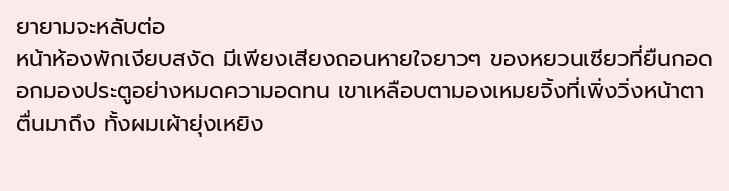ยายามจะหลับต่อ
หน้าห้องพักเงียบสงัด มีเพียงเสียงถอนหายใจยาวๆ ของหยวนเซียวที่ยืนกอดอกมองประตูอย่างหมดความอดทน เขาเหลือบตามองเหมยจิ้งที่เพิ่งวิ่งหน้าตาตื่นมาถึง ทั้งผมเผ้ายุ่งเหยิง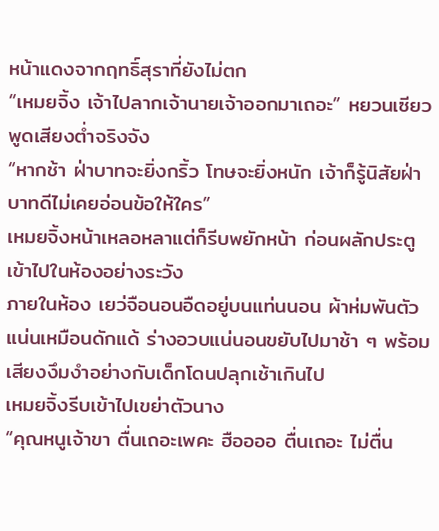หน้าแดงจากฤทธิ์สุราที่ยังไม่ตก
“เหมยจิ้ง เจ้าไปลากเจ้านายเจ้าออกมาเถอะ” หยวนเซียวพูดเสียงต่ำจริงจัง
“หากช้า ฝ่าบาทจะยิ่งกริ้ว โทษจะยิ่งหนัก เจ้าก็รู้นิสัยฝ่าบาทดีไม่เคยอ่อนข้อให้ใคร”
เหมยจิ้งหน้าเหลอหลาแต่ก็รีบพยักหน้า ก่อนผลักประตูเข้าไปในห้องอย่างระวัง
ภายในห้อง เยว่จือนอนอืดอยู่บนแท่นนอน ผ้าห่มพันตัวแน่นเหมือนดักแด้ ร่างอวบแน่นอนขยับไปมาช้า ๆ พร้อมเสียงงึมงำอย่างกับเด็กโดนปลุกเช้าเกินไป
เหมยจิ้งรีบเข้าไปเขย่าตัวนาง
“คุณหนูเจ้าขา ตื่นเถอะเพคะ ฮืออออ ตื่นเถอะ ไม่ตื่น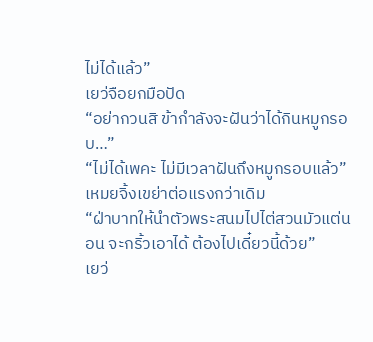ไม่ได้แล้ว”
เยว่จือยกมือปัด
“อย่ากวนสิ ข้ากำลังจะฝันว่าได้กินหมูกรอบ…”
“ไม่ได้เพคะ ไม่มีเวลาฝันถึงหมูกรอบแล้ว” เหมยจิ้งเขย่าต่อแรงกว่าเดิม
“ฝ่าบาทให้นำตัวพระสนมไปไต่สวนมัวแต่นอน จะกริ้วเอาได้ ต้องไปเดี๋ยวนี้ด้วย”
เยว่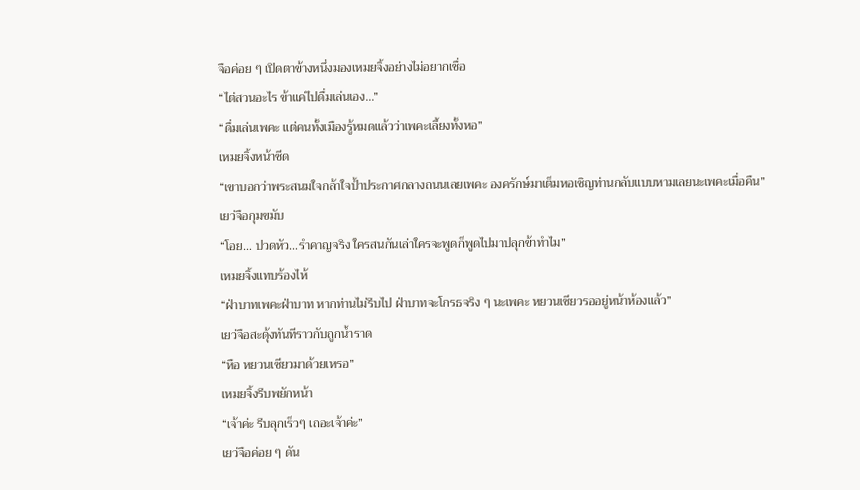จือค่อย ๆ เปิดตาข้างหนึ่งมองเหมยจิ้งอย่างไม่อยากเชื่อ
“ไต่สวนอะไร ข้าแค่ไปดื่มเล่นเอง…”
“ดื่มเล่นเพคะ แต่คนทั้งเมืองรู้หมดแล้วว่าเพคะเลี้ยงทั้งหอ”
เหมยจิ้งหน้าซีด
“เขาบอกว่าพระสนมใจกล้าใจป้ำประกาศกลางถนนเลยเพคะ องครักษ์มาเต็มหอเชิญท่านกลับแบบหามเลยนะเพคะเมื่อคืน”
เยว่จือกุมขมับ
“โอย… ปวดหัว…รำคาญจริง ใครสนกันเล่าใครจะพูดก็พูดไปมาปลุกข้าทำไม”
เหมยจิ้งแทบร้องไห้
“ฝ่าบาทเพคะฝ่าบาท หากท่านไม่รีบไป ฝ่าบาทจะโกรธจริง ๆ นะเพคะ หยวนเซียวรออยู่หน้าห้องแล้ว”
เยว่จือสะดุ้งทันทีราวกับถูกน้ำราด
“หือ หยวนเซียวมาด้วยเหรอ”
เหมยจิ้งรีบพยักหน้า
“เจ้าค่ะ รีบลุกเร็วๆ เถอะเจ้าค่ะ”
เยว่จือค่อย ๆ ดัน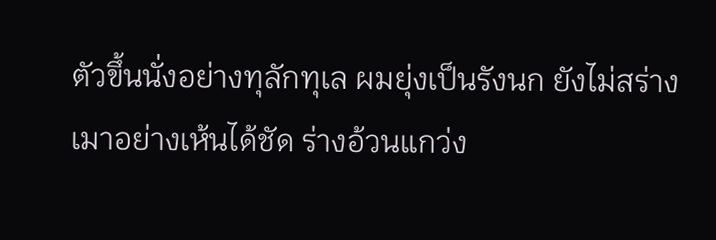ตัวขึ้นนั่งอย่างทุลักทุเล ผมยุ่งเป็นรังนก ยังไม่สร่างเมาอย่างเห้นได้ชัด ร่างอ้วนแกว่ง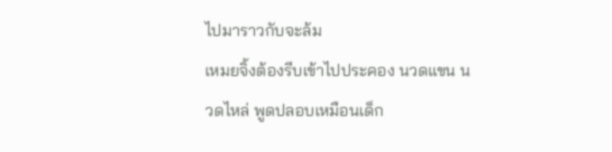ไปมาราวกับจะล้ม
เหมยจิ้งต้องรีบเข้าไปประคอง นวดแขน นวดไหล่ พูดปลอบเหมือนเด็ก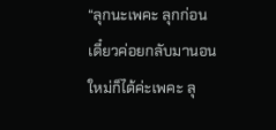“ลุกนะเพคะ ลุกก่อน เดี๋ยวค่อยกลับมานอนใหม่ก็ได้ค่ะเพคะ ลุ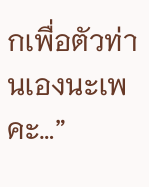กเพื่อตัวท่านเองนะเพคะ…”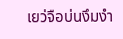เยว่จือบ่นงึมงำ